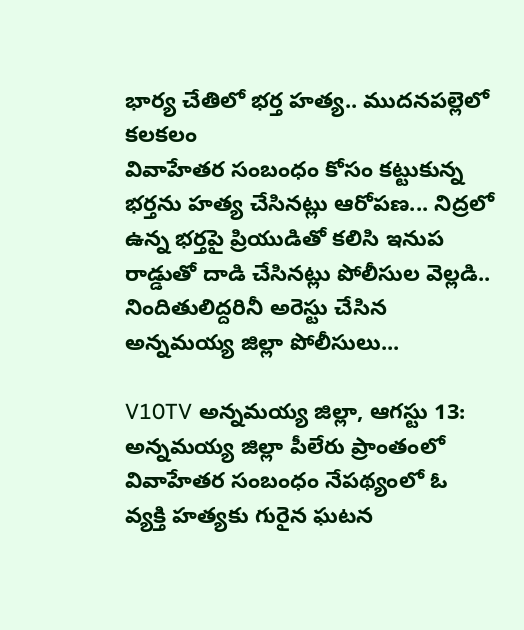భార్య చేతిలో భర్త హత్య.. ముదనపల్లెలో కలకలం
వివాహేతర సంబంధం కోసం కట్టుకున్న భర్తను హత్య చేసినట్లు ఆరోపణ... నిద్రలో ఉన్న భర్తపై ప్రియుడితో కలిసి ఇనుప రాడ్డుతో దాడి చేసినట్లు పోలీసుల వెల్లడి.. నిందితులిద్దరినీ అరెస్టు చేసిన అన్నమయ్య జిల్లా పోలీసులు...

V10TV అన్నమయ్య జిల్లా, ఆగస్టు 13: అన్నమయ్య జిల్లా పీలేరు ప్రాంతంలో వివాహేతర సంబంధం నేపథ్యంలో ఓ వ్యక్తి హత్యకు గురైన ఘటన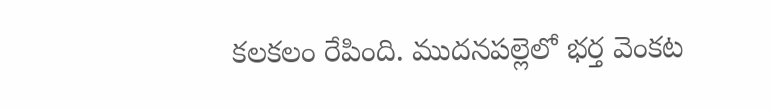కలకలం రేపింది. ముదనపల్లెలో భర్త వెంకట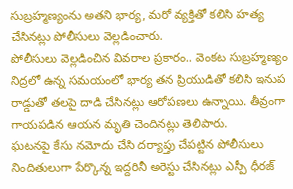సుబ్రహ్మణ్యంను అతని భార్య, మరో వ్యక్తితో కలిసి హత్య చేసినట్లు పోలీసులు వెల్లడించారు.
పోలీసులు వెల్లడించిన వివరాల ప్రకారం.. వెంకట సుబ్రహ్మణ్యం నిద్రలో ఉన్న సమయంలో భార్య తన ప్రియుడితో కలిసి ఇనుప రాడ్డుతో తలపై దాడి చేసినట్లు ఆరోపణలు ఉన్నాయి. తీవ్రంగా గాయపడిన ఆయన మృతి చెందినట్లు తెలిపారు.
ఘటనపై కేసు నమోదు చేసి దర్యాప్తు చేపట్టిన పోలీసులు నిందితులుగా పేర్కొన్న ఇద్దరినీ అరెస్టు చేసినట్లు ఎస్పీ ధీరజ్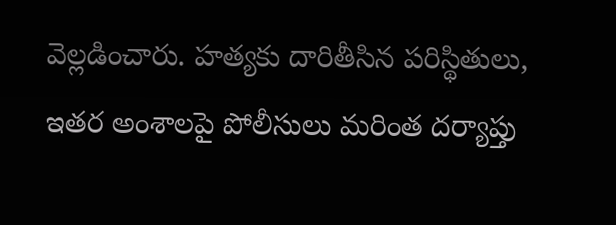వెల్లడించారు. హత్యకు దారితీసిన పరిస్థితులు, ఇతర అంశాలపై పోలీసులు మరింత దర్యాప్తు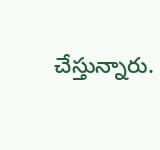చేస్తున్నారు.